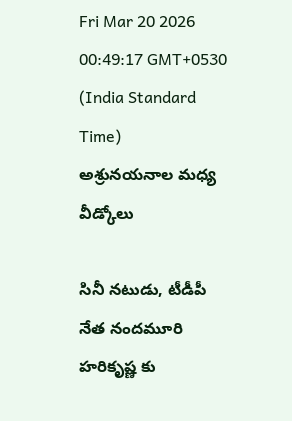Fri Mar 20 2026 00:49:17 GMT+0530 (India Standard Time)
అశ్రునయనాల మధ్య వీడ్కోలు

సినీ నటుడు, టీడీపీ నేత నందమూరి హరికృష్ణ కు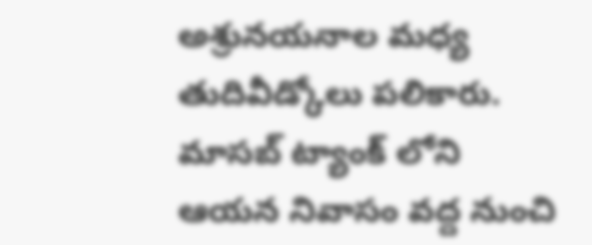అశ్రునయనాల మధ్య తుదివీడ్కోలు పలికారు. మాసబ్ ట్యాంక్ లోని ఆయన నివాసం వద్ద నుంచి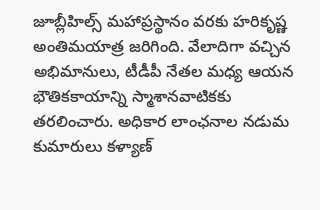జూబ్లీహిల్స్ మహాప్రస్థానం వరకు హరికృష్ణ అంతిమయాత్ర జరిగింది. వేలాదిగా వచ్చిన అభిమానులు, టీడీపీ నేతల మధ్య ఆయన భౌతికకాయాన్ని స్మాశానవాటికకు తరలించారు. అధికార లాంఛనాల నడుమ కుమారులు కళ్యాణ్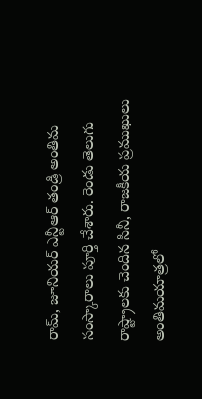రామ్, జూనియర్ ఎన్టీఆర్ తండ్రి అంతిమ సంస్కారాలు పూర్తి చేశారు. రెండు తెలుగు రాష్ట్రాలకు చెందిన సినీ, రాజకీయ ప్రముఖులు అంతిమయాత్రలో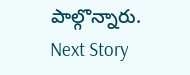పాల్గొన్నారు.
Next Story